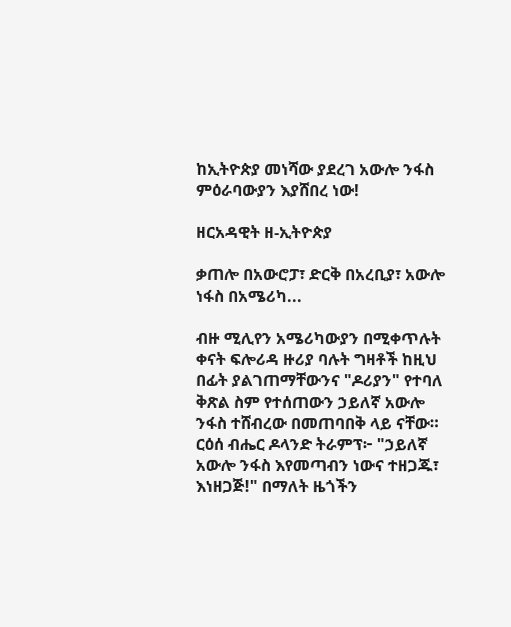ከኢትዮጵያ መነሻው ያደረገ አውሎ ንፋስ ምዕራባውያን እያሸበረ ነው!

ዘርአዳዊት ዘ-ኢትዮጵያ

ቃጠሎ በአውሮፓ፣ ድርቅ በአረቢያ፣ አውሎ ነፋስ በአሜሪካ...

ብዙ ሚሊየን አሜሪካውያን በሚቀጥሉት ቀናት ፍሎሪዳ ዙሪያ ባሉት ግዛቶች ከዚህ በፊት ያልገጠማቸውንና "ዶሪያን" የተባለ ቅጽል ስም የተሰጠውን ኃይለኛ አውሎ ንፋስ ተሸብረው በመጠባበቅ ላይ ናቸው። ርዕሰ ብሔር ዶላንድ ትራምፕ፦ "ኃይለኛ አውሎ ንፋስ እየመጣብን ነውና ተዘጋጁ፣ እነዘጋጅ!" በማለት ዜጎችን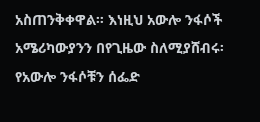አስጠንቅቀዋል። እነዚህ አውሎ ንፋሶች አሜሪካውያንን በየጊዜው ስለሚያሸብሩ፡ የአውሎ ንፋሶቹን ሰፌድ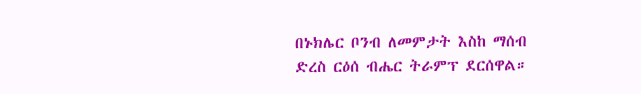በኑክሌር ቦንብ ለመምታት እስከ ማሰብ ድረስ ርዕሰ ብሔር ትራምፕ ደርሰዋል።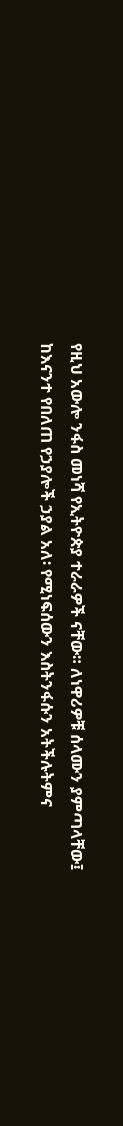የዚህ አውሎ ንፋስ መነሻ የኢትዮጵያ ተራራዎች ናቸው። ለነዋሪዎቹ ሰላሙን ያምጣላቸው፤ ከእናንተ የበለጠ የኃያሎች ኃያል አለ፡ የሚነፍሰውን እስትንፋሱን አትችሉትምና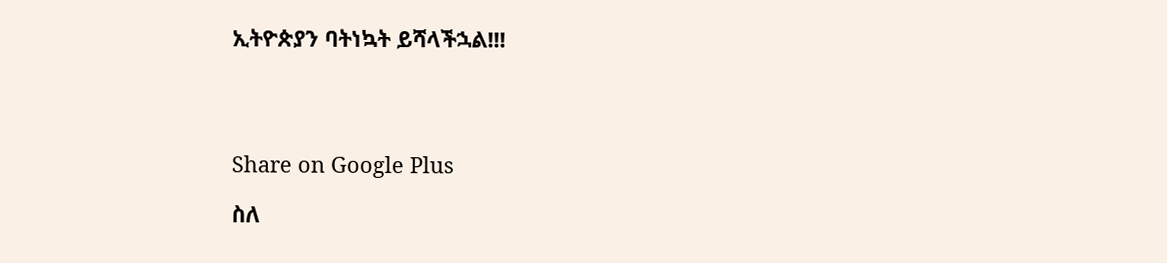ኢትዮጵያን ባትነኳት ይሻላችኋል!!!




Share on Google Plus

ስለ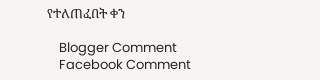የተለጠፈበት ቀን

    Blogger Comment
    Facebook Comment